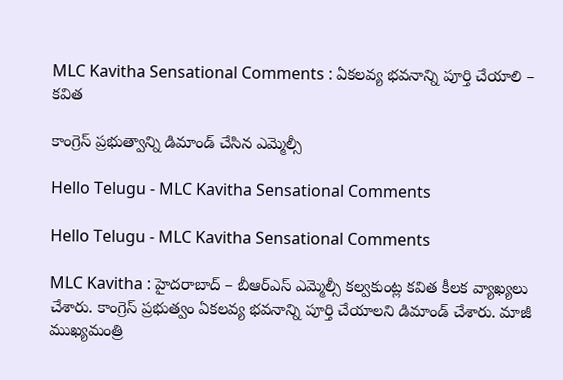MLC Kavitha Sensational Comments : ఏక‌ల‌వ్య భ‌వ‌నాన్ని పూర్తి చేయాలి – క‌విత

కాంగ్రెస్ ప్ర‌భుత్వాన్ని డిమాండ్ చేసిన ఎమ్మెల్సీ

Hello Telugu - MLC Kavitha Sensational Comments

Hello Telugu - MLC Kavitha Sensational Comments

MLC Kavitha : హైద‌రాబాద్ – బీఆర్ఎస్ ఎమ్మెల్సీ క‌ల్వ‌కుంట్ల కవిత కీల‌క వ్యాఖ్య‌లు చేశారు. కాంగ్రెస్ ప్రభుత్వం ఏకలవ్య భవనాన్ని పూర్తి చేయాలని డిమాండ్ చేశారు. మాజీ ముఖ్యమంత్రి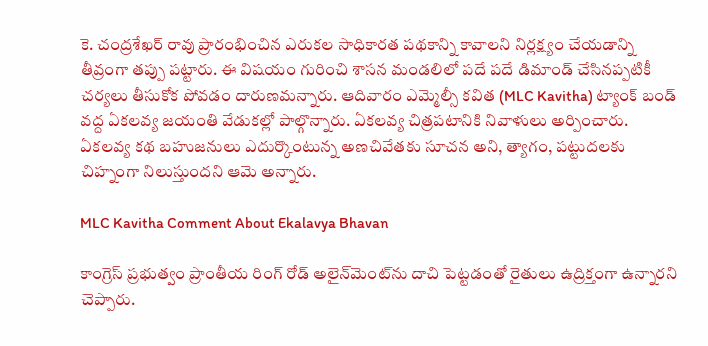కె. చంద్రశేఖర్ రావు ప్రారంభించిన ఎరుకల సాధికారత పథకాన్ని కావాల‌ని నిర్లక్ష్యం చేయ‌డాన్ని తీవ్రంగా త‌ప్పు ప‌ట్టారు. ఈ విష‌యం గురించి శాసన మండలిలో పదే పదే డిమాండ్ చేసినప్పటికీ చర్యలు తీసుకోక పోవ‌డం దారుణ‌మ‌న్నారు. ఆదివారం ఎమ్మెల్సీ క‌విత (MLC Kavitha) ట్యాంక్ బండ్ వద్ద ఏకలవ్య జయంతి వేడుకల్లో పాల్గొన్నారు. ఏకలవ్య చిత్రపటానికి నివాళులు అర్పించారు. ఏకలవ్య కథ బహుజనులు ఎదుర్కొంటున్న అణచివేతకు సూచన అని, త్యాగం, పట్టుదలకు చిహ్నంగా నిలుస్తుందని ఆమె అన్నారు.

MLC Kavitha Comment About Ekalavya Bhavan

కాంగ్రెస్ ప్రభుత్వం ప్రాంతీయ రింగ్ రోడ్ అలైన్‌మెంట్‌ను దాచి పెట్టడంతో రైతులు ఉద్రిక్తంగా ఉన్నారని చెప్పారు.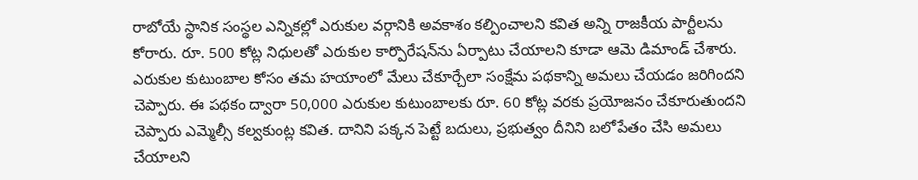రాబోయే స్థానిక సంస్థల ఎన్నికల్లో ఎరుకుల వర్గానికి అవకాశం కల్పించాలని క‌విత అన్ని రాజకీయ పార్టీలను కోరారు. రూ. 500 కోట్ల నిధులతో ఎరుకుల కార్పొరేషన్‌ను ఏర్పాటు చేయాలని కూడా ఆమె డిమాండ్ చేశారు. ఎరుకుల కుటుంబాల కోసం త‌మ హ‌యాంలో మేలు చేకూర్చేలా సంక్షేమ ప‌థ‌కాన్ని అమ‌లు చేయ‌డం జ‌రిగింద‌ని చెప్పారు. ఈ పథకం ద్వారా 50,000 ఎరుకుల కుటుంబాలకు రూ. 60 కోట్ల వరకు ప్రయోజనం చేకూరుతుందని చెప్పారు ఎమ్మెల్సీ క‌ల్వ‌కుంట్ల క‌విత‌. దానిని పక్కన పెట్టే బదులు, ప్రభుత్వం దీనిని బలోపేతం చేసి అమలు చేయాలని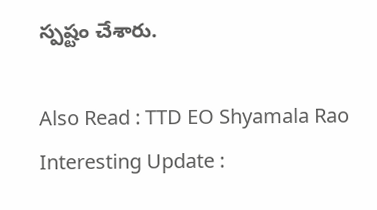స్ప‌ష్టం చేశారు.

Also Read : TTD EO Shyamala Rao Interesting Update :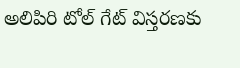అలిపిరి టోల్ గేట్ విస్తరణకు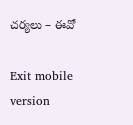చర్యలు – ఈవో

Exit mobile version